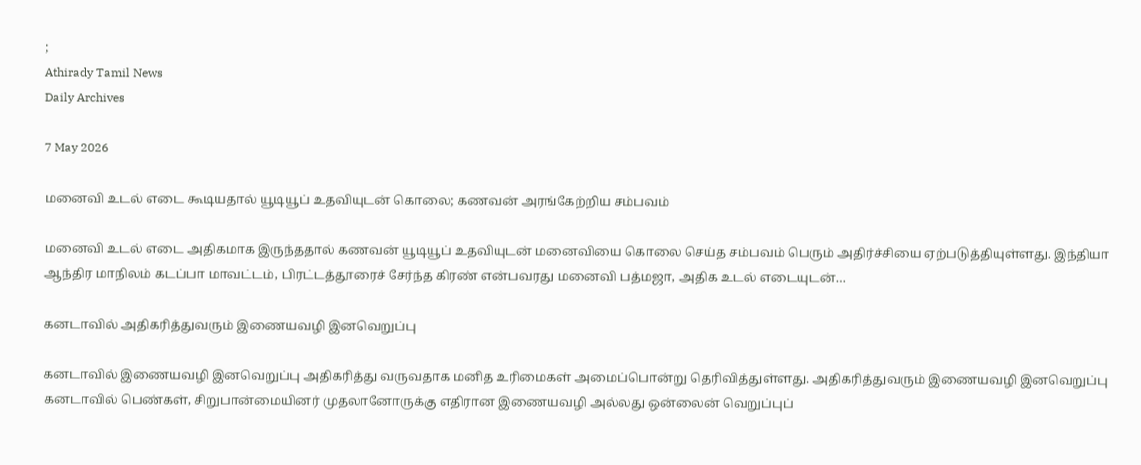;
Athirady Tamil News
Daily Archives

7 May 2026

மனைவி உடல் எடை கூடியதால் யூடியூப் உதவியுடன் கொலை; கணவன் அரங்கேற்றிய சம்பவம்

மனைவி உடல் எடை அதிகமாக இருந்ததால் கணவன் யூடியூப் உதவியுடன் மனைவியை கொலை செய்த சம்பவம் பெரும் அதிர்ச்சியை ஏற்படுத்தியுள்ளது. இந்தியா ஆந்திர மாநிலம் கடப்பா மாவட்டம், பிரட்டத்தூரைச் சேர்ந்த கிரண் என்பவரது மனைவி பத்மஜா, அதிக உடல் எடையுடன்…

கனடாவில் அதிகரித்துவரும் இணையவழி இனவெறுப்பு

கனடாவில் இணையவழி இனவெறுப்பு அதிகரித்து வருவதாக மனித உரிமைகள் அமைப்பொன்று தெரிவித்துள்ளது. அதிகரித்துவரும் இணையவழி இனவெறுப்பு கனடாவில் பெண்கள், சிறுபான்மையினர் முதலானோருக்கு எதிரான இணையவழி அல்லது ஒன்லைன் வெறுப்புப்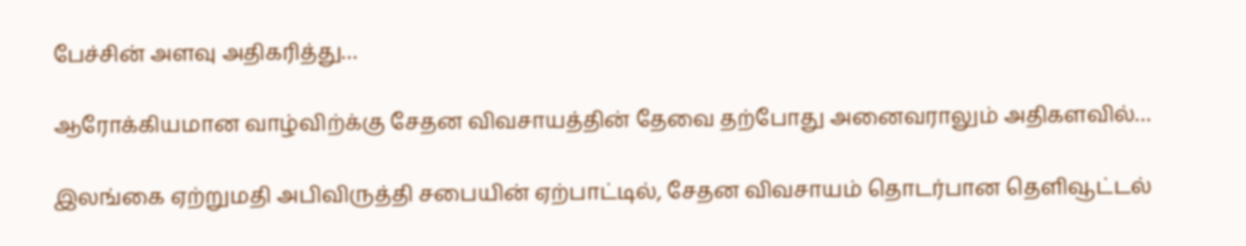பேச்சின் அளவு அதிகரித்து…

ஆரோக்கியமான வாழ்விற்க்கு சேதன விவசாயத்தின் தேவை தற்போது அனைவராலும் அதிகளவில்…

இலங்கை ஏற்றுமதி அபிவிருத்தி சபையின் ஏற்பாட்டில், சேதன விவசாயம் தொடர்பான தெளிவூட்டல்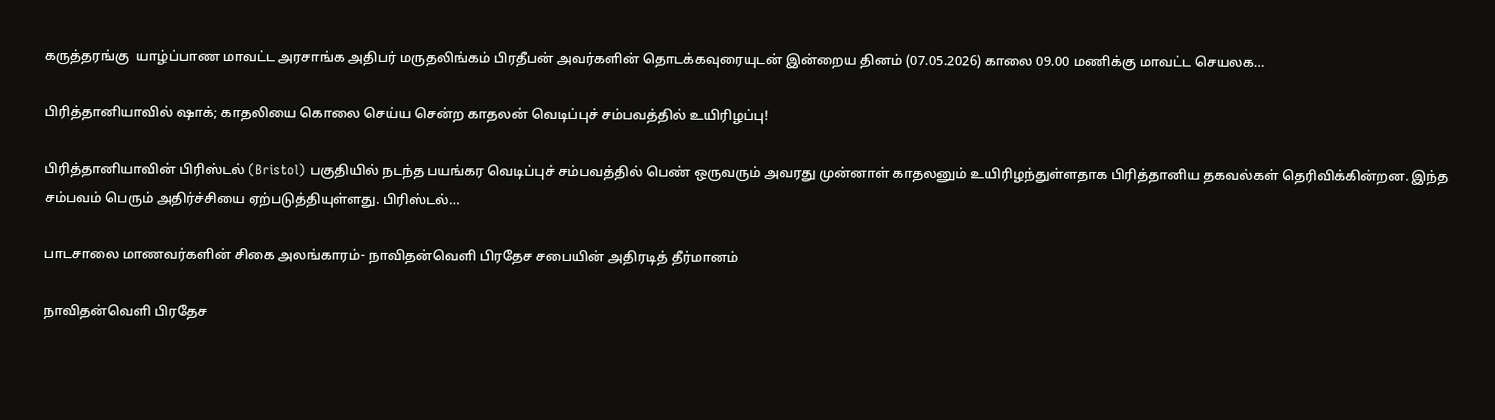கருத்தரங்கு  யாழ்ப்பாண மாவட்ட அரசாங்க அதிபர் மருதலிங்கம் பிரதீபன் அவர்களின் தொடக்கவுரையுடன் இன்றைய தினம் (07.05.2026) காலை 09.00 மணிக்கு மாவட்ட செயலக…

பிரித்தானியாவில் ஷாக்; காதலியை கொலை செய்ய சென்ற காதலன் வெடிப்புச் சம்பவத்தில் உயிரிழப்பு!

பிரித்தானியாவின் பிரிஸ்டல் (Bristol) பகுதியில் நடந்த பயங்கர வெடிப்புச் சம்பவத்தில் பெண் ஒருவரும் அவரது முன்னாள் காதலனும் உயிரிழந்துள்ளதாக பிரித்தானிய தகவல்கள் தெரிவிக்கின்றன. இந்த சம்பவம் பெரும் அதிர்ச்சியை ஏற்படுத்தியுள்ளது. பிரிஸ்டல்…

பாடசாலை மாணவர்களின் சிகை அலங்காரம்- நாவிதன்வெளி பிரதேச சபையின் அதிரடித் தீர்மானம்

நாவிதன்வெளி பிரதேச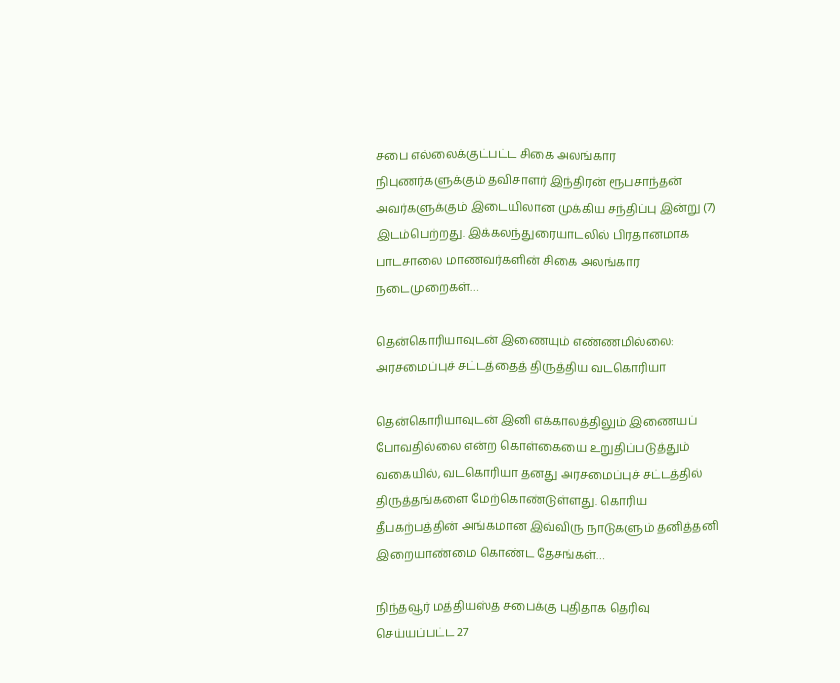சபை எல்லைக்குட்பட்ட சிகை அலங்கார நிபுணர்களுக்கும் தவிசாளர் இந்திரன் ரூபசாந்தன் அவர்களுக்கும் இடையிலான முக்கிய சந்திப்பு இன்று (7) இடம்பெற்றது. இக்கலந்துரையாடலில் பிரதானமாக பாடசாலை மாணவர்களின் சிகை அலங்கார நடைமுறைகள்…

தென்கொரியாவுடன் இணையும் எண்ணமில்லை: அரசமைப்புச் சட்டத்தைத் திருத்திய வடகொரியா

தென்கொரியாவுடன் இனி எக்காலத்திலும் இணையப் போவதில்லை என்ற கொள்கையை உறுதிப்படுத்தும் வகையில், வடகொரியா தனது அரசமைப்புச் சட்டத்தில் திருத்தங்களை மேற்கொண்டுள்ளது. கொரிய தீபகற்பத்தின் அங்கமான இவ்விரு நாடுகளும் தனித்தனி இறையாண்மை கொண்ட தேசங்கள்…

நிந்தவூர் மத்தியஸ்த சபைக்கு புதிதாக தெரிவு செய்யப்பட்ட 27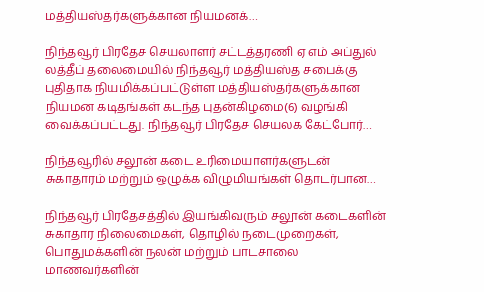மத்தியஸ்தர்களுக்கான நியமனக்…

நிந்தவூர் பிரதேச செயலாளர் சட்டத்தரணி ஏ எம் அப்துல் லத்தீப் தலைமையில் நிந்தவூர் மத்தியஸ்த சபைக்கு புதிதாக நியமிக்கப்பட்டுள்ள மத்தியஸ்தர்களுக்கான நியமன கடிதங்கள் கடந்த புதன்கிழமை(6) வழங்கி வைக்கப்பட்டது. நிந்தவூர் பிரதேச செயலக கேட்போர்…

நிந்தவூரில் சலூன் கடை உரிமையாளர்களுடன் சுகாதாரம் மற்றும் ஒழுக்க விழுமியங்கள் தொடர்பான…

நிந்தவூர் பிரதேசத்தில் இயங்கிவரும் சலூன் கடைகளின் சுகாதார நிலைமைகள், தொழில் நடைமுறைகள், பொதுமக்களின் நலன் மற்றும் பாடசாலை மாணவர்களின்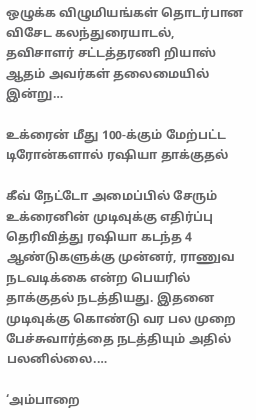ஒழுக்க விழுமியங்கள் தொடர்பான விசேட கலந்துரையாடல், தவிசாளர் சட்டத்தரணி றியாஸ் ஆதம் அவர்கள் தலைமையில் இன்று…

உக்ரைன் மீது 100-க்கும் மேற்பட்ட டிரோன்களால் ரஷியா தாக்குதல்

கீவ் நேட்டோ அமைப்பில் சேரும் உக்ரைனின் முடிவுக்கு எதிர்ப்பு தெரிவித்து ரஷியா கடந்த 4 ஆண்டுகளுக்கு முன்னர், ராணுவ நடவடிக்கை என்ற பெயரில் தாக்குதல் நடத்தியது. இதனை முடிவுக்கு கொண்டு வர பல முறை பேச்சுவார்த்தை நடத்தியும் அதில் பலனில்லை.…

‘அம்பாறை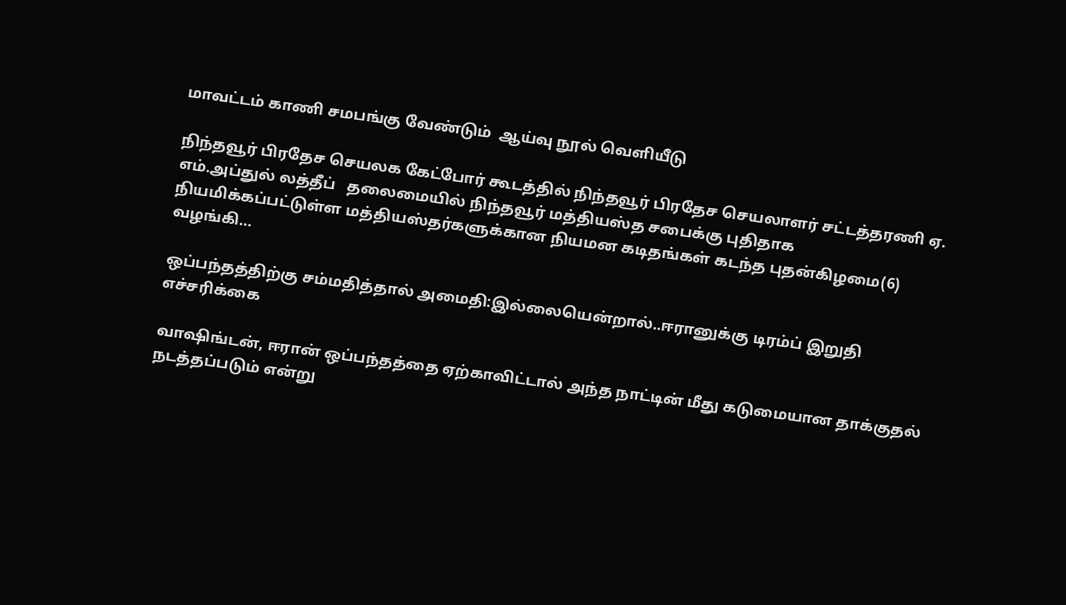மாவட்டம் காணி சமபங்கு வேண்டும்  ஆய்வு நூல் வெளியீடு

நிந்தவூர் பிரதேச செயலக கேட்போர் கூடத்தில் நிந்தவூர் பிரதேச செயலாளர் சட்டத்தரணி ஏ. எம்.அப்துல் லத்தீப்   தலைமையில் நிந்தவூர் மத்தியஸ்த சபைக்கு புதிதாக நியமிக்கப்பட்டுள்ள மத்தியஸ்தர்களுக்கான நியமன கடிதங்கள் கடந்த புதன்கிழமை(6)  வழங்கி…

ஒப்பந்தத்திற்கு சம்மதித்தால் அமைதி:இல்லையென்றால்..ஈரானுக்கு டிரம்ப் இறுதி எச்சரிக்கை

வாஷிங்டன், ஈரான் ஒப்பந்தத்தை ஏற்காவிட்டால் அந்த நாட்டின் மீது கடுமையான தாக்குதல் நடத்தப்படும் என்று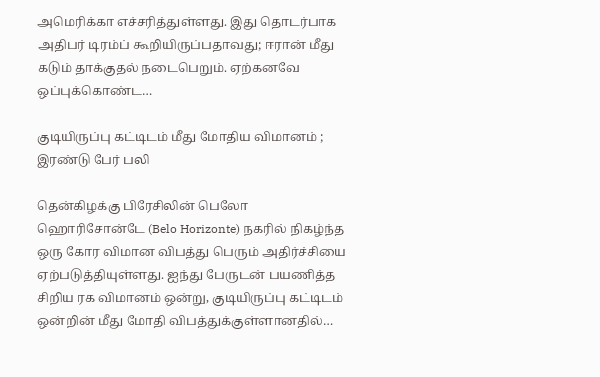அமெரிக்கா எச்சரித்துள்ளது. இது தொடர்பாக அதிபர் டிரம்ப் கூறியிருப்பதாவது; ஈரான் மீது கடும் தாக்குதல் நடைபெறும். ஏற்கனவே ஒப்புக்கொண்ட…

குடியிருப்பு கட்டிடம் மீது மோதிய விமானம் ; இரண்டு பேர் பலி

தென்கிழக்கு பிரேசிலின் பெலோ ஹொரிசோன்டே (Belo Horizonte) நகரில் நிகழ்ந்த ஒரு கோர விமான விபத்து பெரும் அதிர்ச்சியை ஏற்படுத்தியுள்ளது. ஐந்து பேருடன் பயணித்த சிறிய ரக விமானம் ஒன்று, குடியிருப்பு கட்டிடம் ஒன்றின் மீது மோதி விபத்துக்குள்ளானதில்…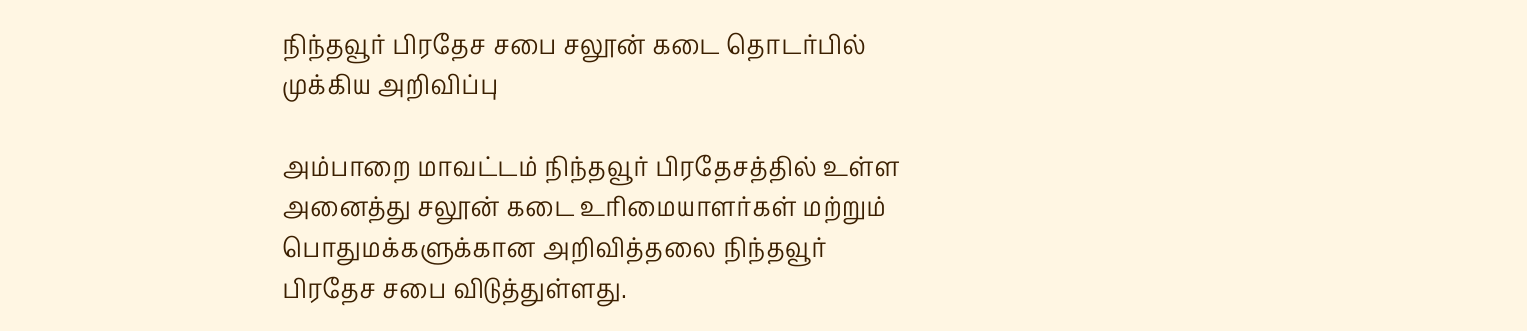நிந்தவூர் பிரதேச சபை சலூன் கடை தொடர்பில்  முக்கிய அறிவிப்பு

அம்பாறை மாவட்டம் நிந்தவூர் பிரதேசத்தில் உள்ள அனைத்து சலூன் கடை உரிமையாளர்கள் மற்றும் பொதுமக்களுக்கான அறிவித்தலை நிந்தவூர் பிரதேச சபை விடுத்துள்ளது.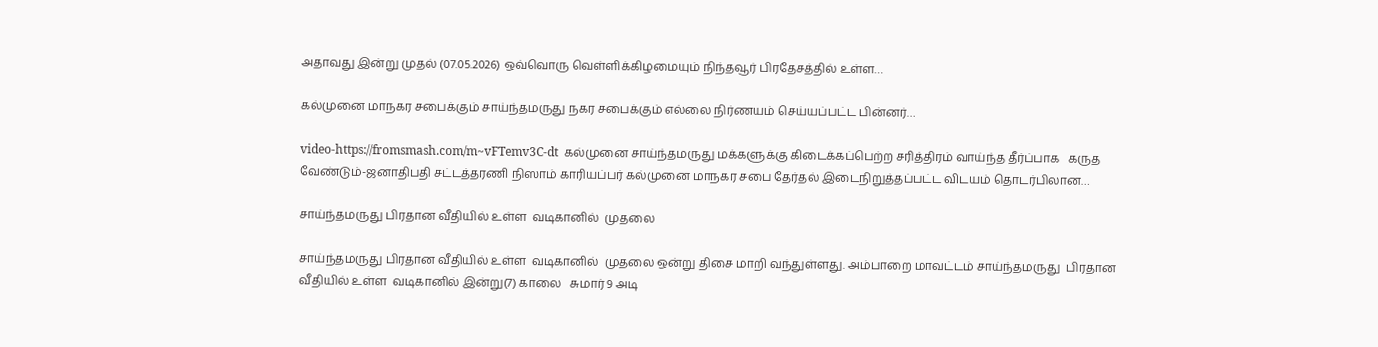அதாவது இன்று முதல் (07.05.2026) ஒவ்வொரு வெள்ளிக்கிழமையும் நிந்தவூர் பிரதேசத்தில் உள்ள…

கல்முனை மாநகர சபைக்கும் சாய்ந்தமருது நகர சபைக்கும் எல்லை நிர்ணயம் செய்யப்பட்ட பின்னர்…

video-https://fromsmash.com/m~vFTemv3C-dt  கல்முனை சாய்ந்தமருது மக்களுக்கு கிடைக்கப்பெற்ற சரித்திரம் வாய்ந்த தீர்ப்பாக   கருத வேண்டும்-ஜனாதிபதி சட்டத்தரணி நிஸாம் காரியப்பர் கல்முனை மாநகர சபை தேர்தல் இடைநிறுத்தப்பட்ட விடயம் தொடர்பிலான…

சாய்ந்தமருது பிரதான வீதியில் உள்ள  வடிகானில்  முதலை

சாய்ந்தமருது பிரதான வீதியில் உள்ள  வடிகானில்  முதலை ஒன்று திசை மாறி வந்துள்ளது. அம்பாறை மாவட்டம் சாய்ந்தமருது  பிரதான வீதியில் உள்ள  வடிகானில் இன்று(7) காலை   சுமார் 9 அடி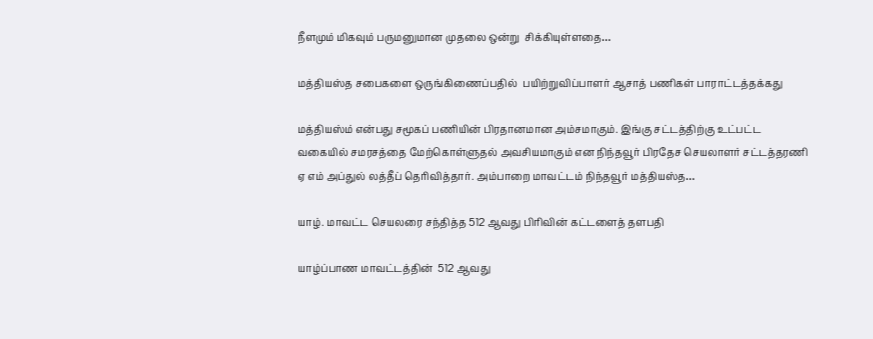நீளமும் மிகவும் பருமனுமான முதலை ஒன்று  சிக்கியுள்ளதை…

மத்தியஸ்த சபைகளை ஒருங்கிணைப்பதில்  பயிற்றுவிப்பாளர் ஆசாத் பணிகள் பாராட்டத்தக்கது

மத்தியஸ்ம் என்பது சமூகப் பணியின் பிரதானமான அம்சமாகும். இங்கு சட்டத்திற்கு உட்பட்ட வகையில் சமரசத்தை மேற்கொள்ளுதல் அவசியமாகும் என நிந்தவூர் பிரதேச செயலாளர் சட்டத்தரணி ஏ எம் அப்துல் லத்தீப் தெரிவித்தார். அம்பாறை மாவட்டம் நிந்தவூர் மத்தியஸ்த…

யாழ். மாவட்ட செயலரை சந்தித்த 512 ஆவது பிரிவின் கட்டளைத் தளபதி

யாழ்ப்பாண மாவட்டத்தின்  512 ஆவது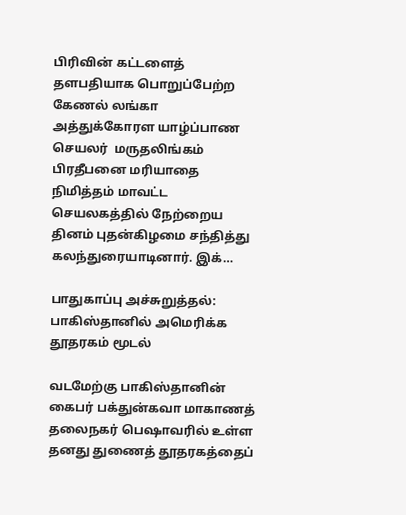பிரிவின் கட்டளைத் தளபதியாக பொறுப்பேற்ற கேணல் லங்கா அத்துக்கோரள யாழ்ப்பாண செயலர்  மருதலிங்கம் பிரதீபனை மரியாதை நிமித்தம் மாவட்ட செயலகத்தில் நேற்றைய தினம் புதன்கிழமை சந்தித்து கலந்துரையாடினார். இக்…

பாதுகாப்பு அச்சுறுத்தல்: பாகிஸ்தானில் அமெரிக்க தூதரகம் மூடல்

வடமேற்கு பாகிஸ்தானின் கைபர் பக்துன்கவா மாகாணத் தலைநகர் பெஷாவரில் உள்ள தனது துணைத் தூதரகத்தைப்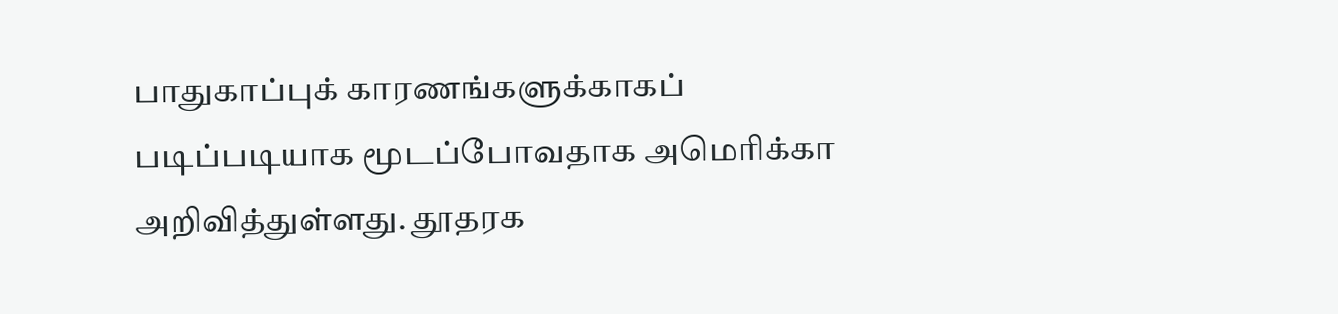பாதுகாப்புக் காரணங்களுக்காகப் படிப்படியாக மூடப்போவதாக அமெரிக்கா அறிவித்துள்ளது. தூதரக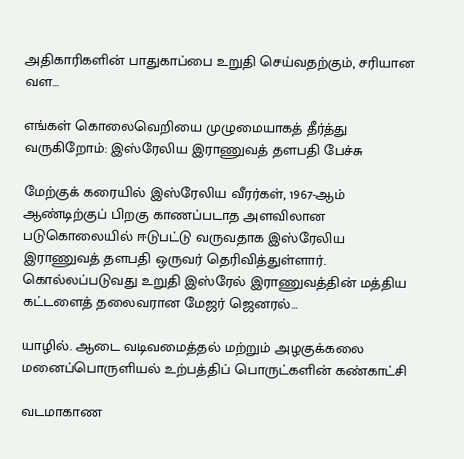அதிகாரிகளின் பாதுகாப்பை உறுதி செய்வதற்கும், சரியான வள…

எங்கள் கொலைவெறியை முழுமையாகத் தீர்த்து வருகிறோம்: இஸ்ரேலிய இராணுவத் தளபதி பேச்சு

மேற்குக் கரையில் இஸ்ரேலிய வீரர்கள், 1967-ஆம் ஆண்டிற்குப் பிறகு காணப்படாத அளவிலான படுகொலையில் ஈடுபட்டு வருவதாக இஸ்ரேலிய இராணுவத் தளபதி ஒருவர் தெரிவித்துள்ளார். கொல்லப்படுவது உறுதி இஸ்ரேல் இராணுவத்தின் மத்திய கட்டளைத் தலைவரான மேஜர் ஜெனரல்…

யாழில். ஆடை வடிவமைத்தல் மற்றும் அழகுக்கலை மனைப்பொருளியல் உற்பத்திப் பொருட்களின் கண்காட்சி

வடமாகாண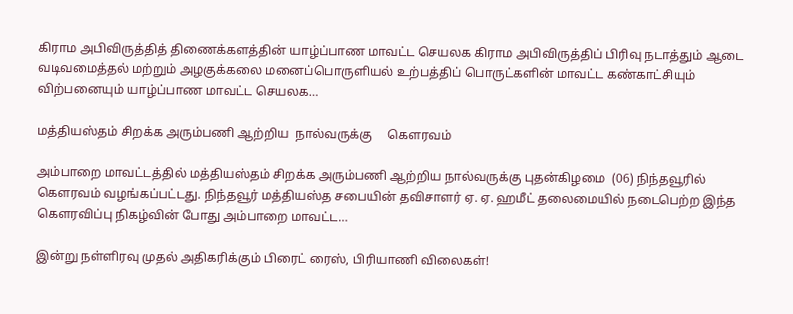கிராம அபிவிருத்தித் திணைக்களத்தின் யாழ்ப்பாண மாவட்ட செயலக கிராம அபிவிருத்திப் பிரிவு நடாத்தும் ஆடை வடிவமைத்தல் மற்றும் அழகுக்கலை மனைப்பொருளியல் உற்பத்திப் பொருட்களின் மாவட்ட கண்காட்சியும் விற்பனையும் யாழ்ப்பாண மாவட்ட செயலக…

மத்தியஸ்தம் சிறக்க அரும்பணி ஆற்றிய  நால்வருக்கு     கௌரவம்

அம்பாறை மாவட்டத்தில் மத்தியஸ்தம் சிறக்க அரும்பணி ஆற்றிய நால்வருக்கு புதன்கிழமை  (06) நிந்தவூரில்   கௌரவம் வழங்கப்பட்டது. நிந்தவூர் மத்தியஸ்த சபையின் தவிசாளர் ஏ. ஏ. ஹமீட் தலைமையில் நடைபெற்ற இந்த கௌரவிப்பு நிகழ்வின் போது அம்பாறை மாவட்ட…

இன்று நள்ளிரவு முதல் அதிகரிக்கும் பிரைட் ரைஸ், பிரியாணி விலைகள்!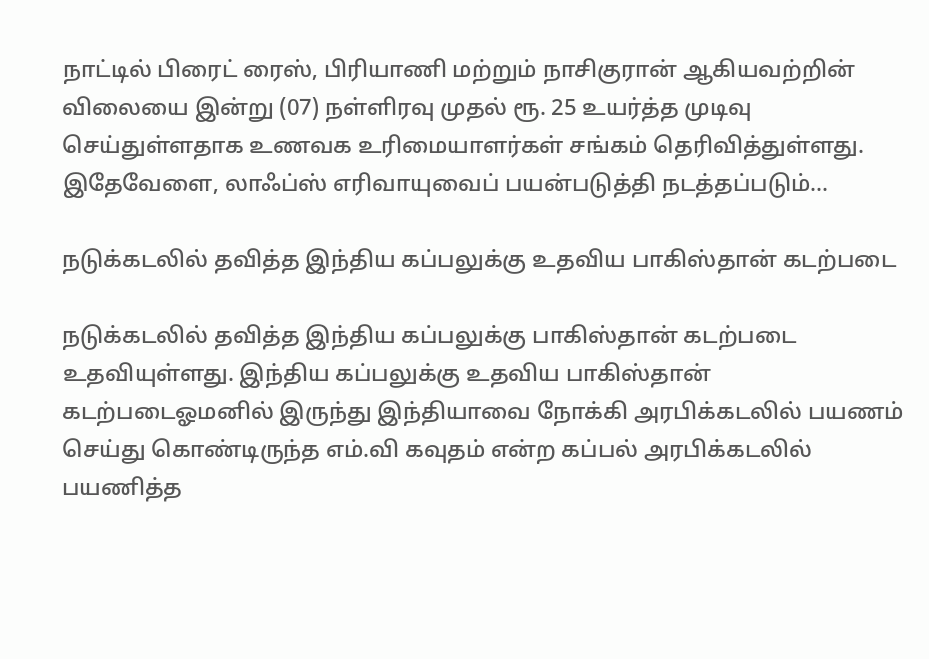நாட்டில் பிரைட் ரைஸ், பிரியாணி மற்றும் நாசிகுரான் ஆகியவற்றின் விலையை இன்று (07) நள்ளிரவு முதல் ரூ. 25 உயர்த்த முடிவு செய்துள்ளதாக உணவக உரிமையாளர்கள் சங்கம் தெரிவித்துள்ளது. இதேவேளை, லாஃப்ஸ் எரிவாயுவைப் பயன்படுத்தி நடத்தப்படும்…

நடுக்கடலில் தவித்த இந்திய கப்பலுக்கு உதவிய பாகிஸ்தான் கடற்படை

நடுக்கடலில் தவித்த இந்திய கப்பலுக்கு பாகிஸ்தான் கடற்படை உதவியுள்ளது. இந்திய கப்பலுக்கு உதவிய பாகிஸ்தான் கடற்படைஓமனில் இருந்து இந்தியாவை நோக்கி அரபிக்கடலில் பயணம் செய்து கொண்டிருந்த எம்.வி கவுதம் என்ற கப்பல் அரபிக்கடலில் பயணித்த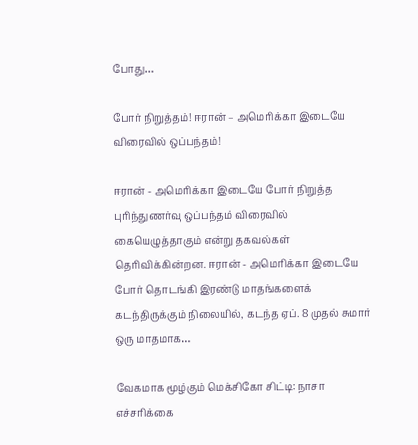போது…

போர் நிறுத்தம்! ஈரான் – அமெரிக்கா இடையே விரைவில் ஒப்பந்தம்!

ஈரான் - அமெரிக்கா இடையே போர் நிறுத்த புரிந்துணர்வு ஒப்பந்தம் விரைவில் கையெழுத்தாகும் என்று தகவல்கள் தெரிவிக்கின்றன. ஈரான் - அமெரிக்கா இடையே போர் தொடங்கி இரண்டு மாதங்களைக் கடந்திருக்கும் நிலையில், கடந்த ஏப். 8 முதல் சுமார் ஒரு மாதமாக…

வேகமாக மூழ்கும் மெக்சிகோ சிட்டி: நாசா எச்சரிக்கை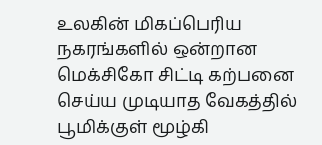உலகின் மிகப்பெரிய நகரங்களில் ஒன்றான மெக்சிகோ சிட்டி கற்பனை செய்ய முடியாத வேகத்தில் பூமிக்குள் மூழ்கி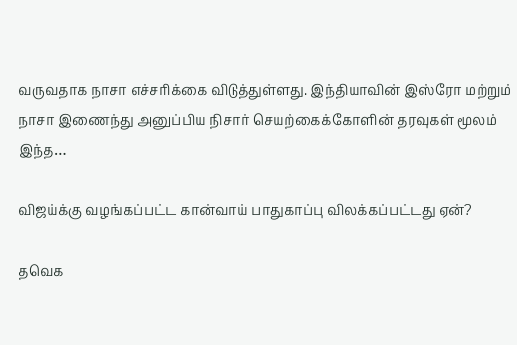வருவதாக நாசா எச்சரிக்கை விடுத்துள்ளது. இந்தியாவின் இஸ்ரோ மற்றும் நாசா இணைந்து அனுப்பிய நிசார் செயற்கைக்கோளின் தரவுகள் மூலம் இந்த…

விஜய்க்கு வழங்கப்பட்ட கான்வாய் பாதுகாப்பு விலக்கப்பட்டது ஏன்?

தவெக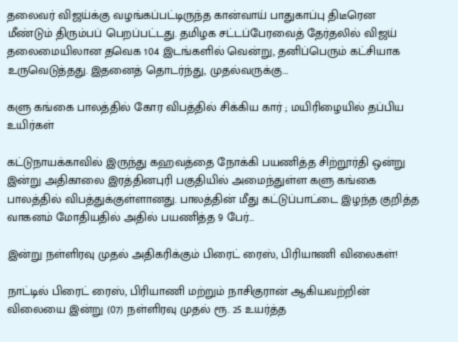தலைவர் விஜய்க்கு வழங்கப்பட்டிருந்த கான்வாய் பாதுகாப்பு திடீரென மீண்டும் திரும்பப் பெறப்பட்டது. தமிழக சட்டப்பேரவைத் தேர்தலில் விஜய் தலைமையிலான தவெக 104 இடங்களில் வென்று, தனிப்பெரும் கட்சியாக உருவெடுத்தது. இதனைத் தொடர்ந்து, முதல்வருக்கு…

களு கங்கை பாலத்தில் கோர விபத்தில் சிக்கிய கார் ; மயிரிழையில் தப்பிய உயிர்கள்

கட்டுநாயக்காவில் இருந்து கஹவத்தை நோக்கி பயணித்த சிற்றூர்தி ஒன்று இன்று அதிகாலை இரத்தினபுரி பகுதியில் அமைந்துள்ள களு கங்கை பாலத்தில் விபத்துக்குள்ளானது. பாலத்தின் மீது கட்டுப்பாட்டை இழந்த குறித்த வாகனம் மோதியதில் அதில் பயணித்த 9 பேர்…

இன்று நள்ளிரவு முதல் அதிகரிக்கும் பிரைட் ரைஸ், பிரியாணி விலைகள்!

நாட்டில் பிரைட் ரைஸ், பிரியாணி மற்றும் நாசிகுரான் ஆகியவற்றின் விலையை இன்று (07) நள்ளிரவு முதல் ரூ. 25 உயர்த்த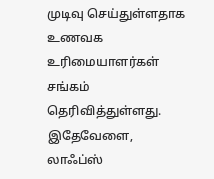முடிவு செய்துள்ளதாக உணவக உரிமையாளர்கள் சங்கம் தெரிவித்துள்ளது. இதேவேளை, லாஃப்ஸ்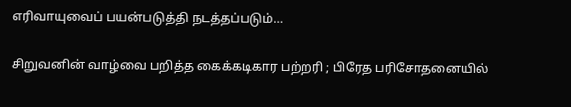எரிவாயுவைப் பயன்படுத்தி நடத்தப்படும்…

சிறுவனின் வாழ்வை பறித்த கைக்கடிகார பற்றரி ; பிரேத பரிசோதனையில்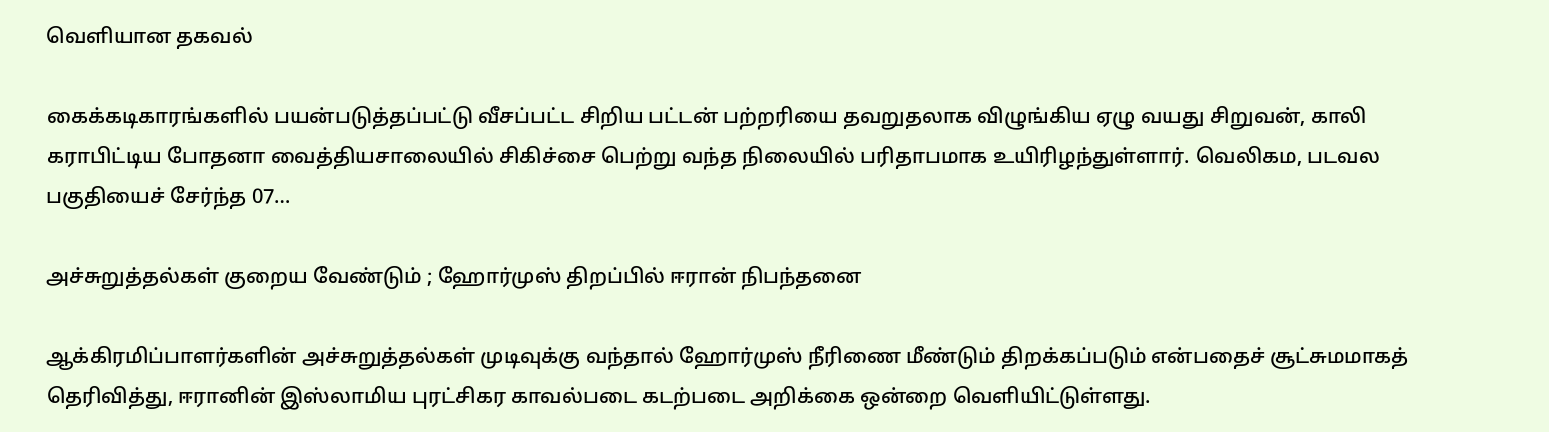வெளியான தகவல்

கைக்கடிகாரங்களில் பயன்படுத்தப்பட்டு வீசப்பட்ட சிறிய பட்டன் பற்றரியை தவறுதலாக விழுங்கிய ஏழு வயது சிறுவன், காலி கராபிட்டிய போதனா வைத்தியசாலையில் சிகிச்சை பெற்று வந்த நிலையில் பரிதாபமாக உயிரிழந்துள்ளார். வெலிகம, படவல பகுதியைச் சேர்ந்த 07…

அச்சுறுத்தல்கள் குறைய வேண்டும் ; ஹோர்முஸ் திறப்பில் ஈரான் நிபந்தனை

ஆக்கிரமிப்பாளர்களின் அச்சுறுத்தல்கள் முடிவுக்கு வந்தால் ஹோர்முஸ் நீரிணை மீண்டும் திறக்கப்படும் என்பதைச் சூட்சுமமாகத் தெரிவித்து, ஈரானின் இஸ்லாமிய புரட்சிகர காவல்படை கடற்படை அறிக்கை ஒன்றை வெளியிட்டுள்ளது.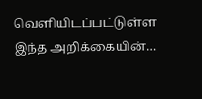வெளியிடப்பட்டுள்ள இந்த அறிக்கையின்…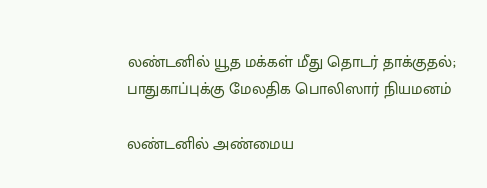லண்டனில் யூத மக்கள் மீது தொடர் தாக்குதல்; பாதுகாப்புக்கு மேலதிக பொலிஸார் நியமனம்

லண்டனில் அண்மைய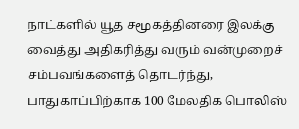நாட்களில் யூத சமூகத்தினரை இலக்கு வைத்து அதிகரித்து வரும் வன்முறைச் சம்பவங்களைத் தொடர்ந்து, பாதுகாப்பிற்காக 100 மேலதிக பொலிஸ்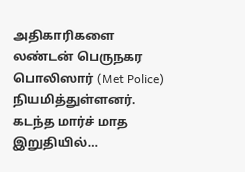அதிகாரிகளை லண்டன் பெருநகர பொலிஸார் (Met Police) நியமித்துள்ளனர். கடந்த மார்ச் மாத இறுதியில்…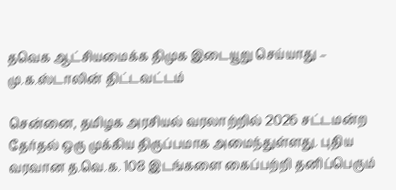தவெக ஆட்சியமைக்க திமுக இடையூறு செய்யாது – மு.க.ஸ்டாலின் திட்டவட்டம்

சென்னை, தமிழக அரசியல் வரலாற்றில் 2026 சட்டமன்ற தேர்தல் ஒரு முக்கிய திருப்பமாக அமைந்துள்ளது. புதிய வரவான த.வெ.க. 108 இடங்களை கைப்பற்றி தனிப்பெரும்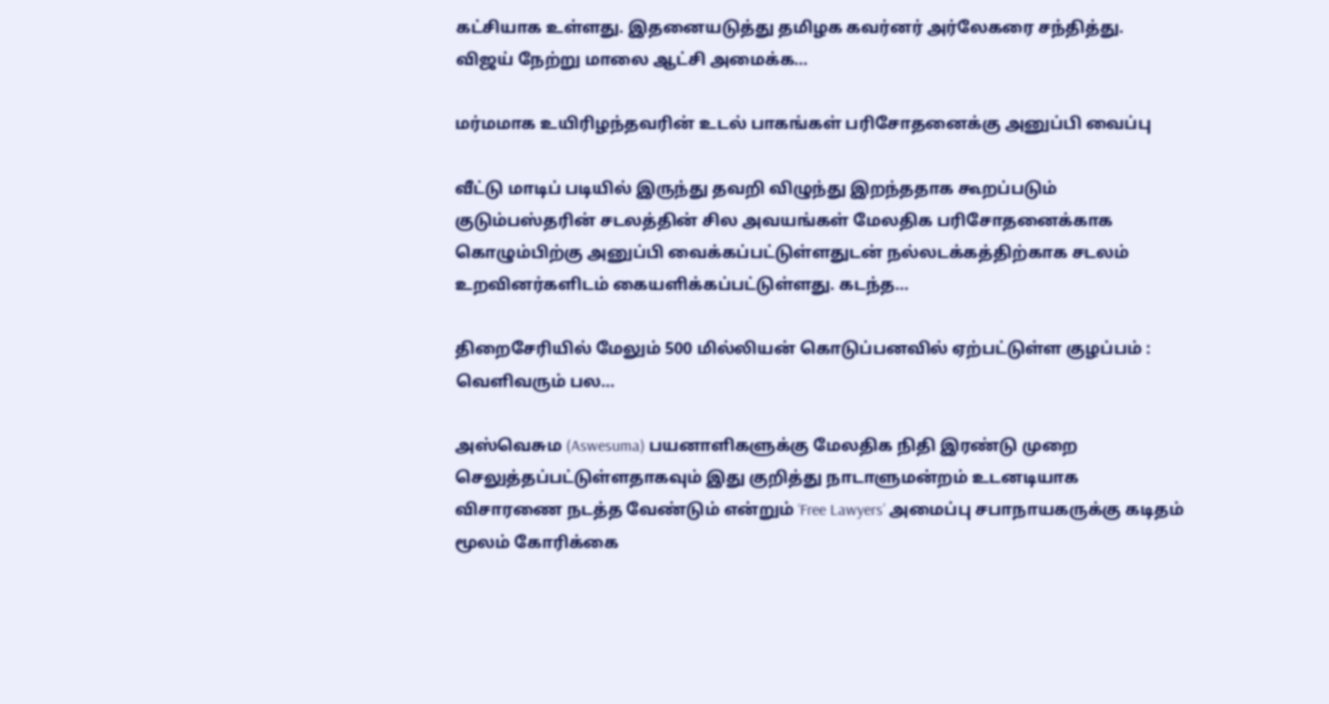கட்சியாக உள்ளது. இதனையடுத்து தமிழக கவர்னர் அர்லேகரை சந்தித்து. விஜய் நேற்று மாலை ஆட்சி அமைக்க…

மர்மமாக உயிரிழந்தவரின் உடல் பாகங்கள் பரிசோதனைக்கு அனுப்பி வைப்பு

வீட்டு மாடிப் படியில் இருந்து தவறி விழுந்து இறந்ததாக கூறப்படும் குடும்பஸ்தரின் சடலத்தின் சில அவயங்கள் மேலதிக பரிசோதனைக்காக கொழும்பிற்கு அனுப்பி வைக்கப்பட்டுள்ளதுடன் நல்லடக்கத்திற்காக சடலம் உறவினர்களிடம் கையளிக்கப்பட்டுள்ளது. கடந்த…

திறைசேரியில் மேலும் 500 மில்லியன் கொடுப்பனவில் ஏற்பட்டுள்ள குழப்பம் : வெளிவரும் பல…

அஸ்வெசும (Aswesuma) பயனாளிகளுக்கு மேலதிக நிதி இரண்டு முறை செலுத்தப்பட்டுள்ளதாகவும் இது குறித்து நாடாளுமன்றம் உடனடியாக விசாரணை நடத்த வேண்டும் என்றும் ‘Free Lawyers’ அமைப்பு சபாநாயகருக்கு கடிதம் மூலம் கோரிக்கை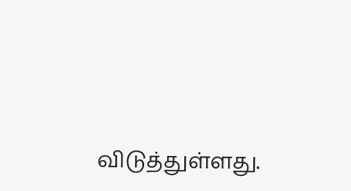விடுத்துள்ளது.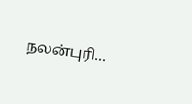நலன்புரி…